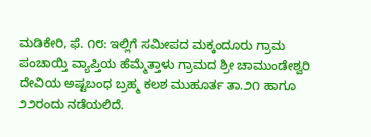ಮಡಿಕೇರಿ, ಫೆ. ೧೮: ಇಲ್ಲಿಗೆ ಸಮೀಪದ ಮಕ್ಕಂದೂರು ಗ್ರಾಮ ಪಂಚಾಯ್ತಿ ವ್ಯಾಪ್ತಿಯ ಹೆಮ್ಮೆತ್ತಾಳು ಗ್ರಾಮದ ಶ್ರೀ ಚಾಮುಂಡೇಶ್ವರಿ ದೇವಿಯ ಅಷ್ಟಬಂಧ ಬ್ರಹ್ಮ ಕಲಶ ಮುಹೂರ್ತ ತಾ.೨೧ ಹಾಗೂ ೨೨ರಂದು ನಡೆಯಲಿದೆ.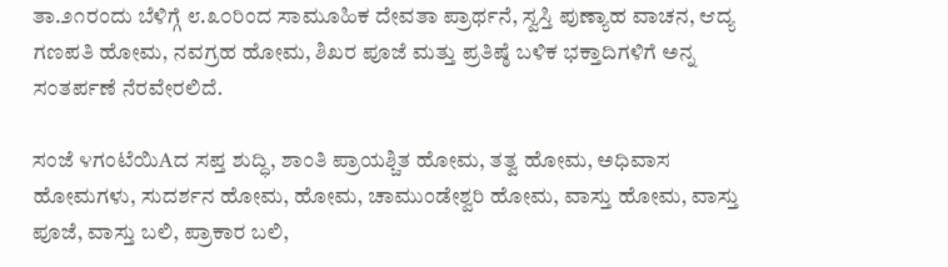ತಾ.೨೧ರಂದು ಬೆಳಿಗ್ಗೆ ೮.೩೦ರಿಂದ ಸಾಮೂಹಿಕ ದೇವತಾ ಪ್ರಾರ್ಥನೆ, ಸ್ವಸ್ತಿ ಪುಣ್ಯಾಹ ವಾಚನ, ಆದ್ಯ ಗಣಪತಿ ಹೋಮ, ನವಗ್ರಹ ಹೋಮ, ಶಿಖರ ಪೂಜೆ ಮತ್ತು ಪ್ರತಿಷ್ಠೆ ಬಳಿಕ ಭಕ್ತಾದಿಗಳಿಗೆ ಅನ್ನ ಸಂತರ್ಪಣೆ ನೆರವೇರಲಿದೆ.

ಸಂಜೆ ೪ಗಂಟೆಯಿAದ ಸಪ್ತ ಶುದ್ಧಿ, ಶಾಂತಿ ಪ್ರಾಯಶ್ಚಿತ ಹೋಮ, ತತ್ವ ಹೋಮ, ಅಧಿವಾಸ ಹೋಮಗಳು, ಸುದರ್ಶನ ಹೋಮ, ಹೋಮ, ಚಾಮುಂಡೇಶ್ವರಿ ಹೋಮ, ವಾಸ್ತು ಹೋಮ, ವಾಸ್ತು ಪೂಜೆ, ವಾಸ್ತು ಬಲಿ, ಪ್ರಾಕಾರ ಬಲಿ,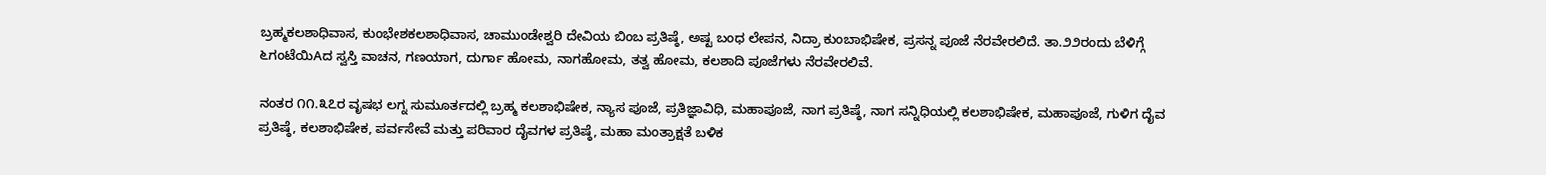ಬ್ರಹ್ಮಕಲಶಾಧಿವಾಸ, ಕುಂಭೇಶಕಲಶಾಧಿವಾಸ, ಚಾಮುಂಡೇಶ್ವರಿ ದೇವಿಯ ಬಿಂಬ ಪ್ರತಿಷ್ಠೆ, ಅಷ್ಟ ಬಂಧ ಲೇಪನ, ನಿದ್ರಾ ಕುಂಬಾಭಿಷೇಕ, ಪ್ರಸನ್ನ ಪೂಜೆ ನೆರವೇರಲಿದೆ. ತಾ.೨೨ರಂದು ಬೆಳಿಗ್ಗೆ ೬ಗಂಟೆಯಿAದ ಸ್ವಸ್ತಿ ವಾಚನ, ಗಣಯಾಗ, ದುರ್ಗಾ ಹೋಮ, ನಾಗಹೋಮ, ತತ್ವ ಹೋಮ, ಕಲಶಾದಿ ಪೂಜೆಗಳು ನೆರವೇರಲಿವೆ.

ನಂತರ ೧೧.೩೭ರ ವೃಷಭ ಲಗ್ನ ಸುಮೂರ್ತದಲ್ಲಿ ಬ್ರಹ್ಮ ಕಲಶಾಭಿಷೇಕ, ನ್ಯಾಸ ಪೂಜೆ, ಪ್ರತಿಜ್ಞಾವಿಧಿ, ಮಹಾಪೂಜೆ, ನಾಗ ಪ್ರತಿಷ್ಠೆ, ನಾಗ ಸನ್ನಿಧಿಯಲ್ಲಿ ಕಲಶಾಭಿಷೇಕ, ಮಹಾಪೂಜೆ, ಗುಳಿಗ ದೈವ ಪ್ರತಿಷ್ಠೆ, ಕಲಶಾಭಿಷೇಕ, ಪರ್ವಸೇವೆ ಮತ್ತು ಪರಿವಾರ ದೈವಗಳ ಪ್ರತಿಷ್ಠೆ, ಮಹಾ ಮಂತ್ರಾಕ್ಷತೆ ಬಳಿಕ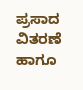ಪ್ರಸಾದ ವಿತರಣೆ ಹಾಗೂ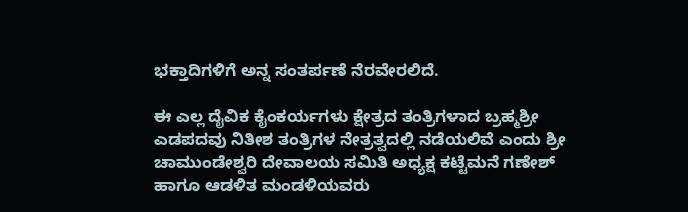ಭಕ್ತಾದಿಗಳಿಗೆ ಅನ್ನ ಸಂತರ್ಪಣೆ ನೆರವೇರಲಿದೆ.

ಈ ಎಲ್ಲ ದೈವಿಕ ಕೈಂಕರ್ಯಗಳು ಕ್ಷೇತ್ರದ ತಂತ್ರಿಗಳಾದ ಬ್ರಹ್ಮಶ್ರೀ ಎಡಪದವು ನಿತೀಶ ತಂತ್ರಿಗಳ ನೇತ್ರತ್ವದಲ್ಲಿ ನಡೆಯಲಿವೆ ಎಂದು ಶ್ರೀ ಚಾಮುಂಡೇಶ್ವರಿ ದೇವಾಲಯ ಸಮಿತಿ ಅಧ್ಯಕ್ಷ ಕಟ್ಟೆಮನೆ ಗಣೇಶ್ ಹಾಗೂ ಆಡಳಿತ ಮಂಡಳಿಯವರು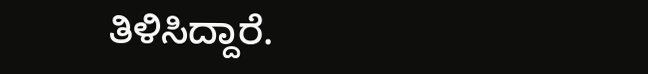ತಿಳಿಸಿದ್ದಾರೆ.